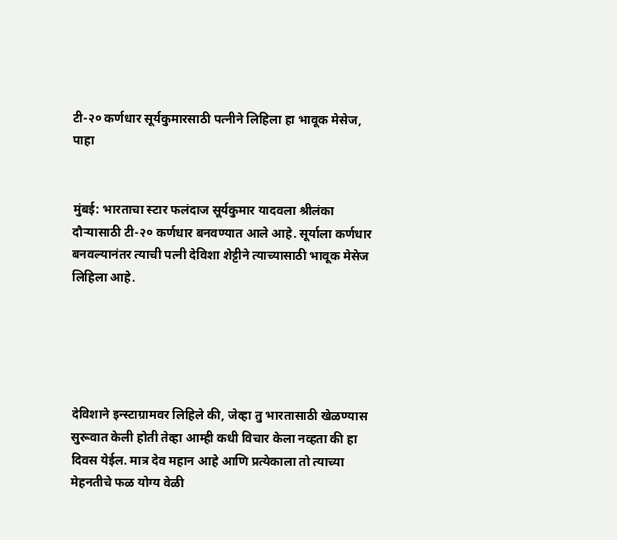टी-२० कर्णधार सूर्यकुमारसाठी पत्नीने लिहिला हा भावूक मेसेज, पाहा


मुंबई: भारताचा स्टार फलंदाज सूर्यकुमार यादवला श्रीलंका दौऱ्यासाठी टी-२० कर्णधार बनवण्यात आले आहे. सूर्याला कर्णधार बनवल्यानंतर त्याची पत्नी देविशा शेट्टीने त्याच्यासाठी भावूक मेसेज लिहिला आहे.





देविशाने इन्स्टाग्रामवर लिहिले की, जेव्हा तु भारतासाठी खेळण्यास सुरूवात केली होती तेव्हा आम्ही कधी विचार केला नव्हता की हा दिवस येईल. मात्र देव महान आहे आणि प्रत्येकाला तो त्याच्या मेहनतीचे फळ योग्य वेळी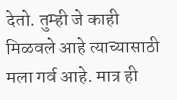देतो. तुम्ही जे काही मिळवले आहे त्याच्यासाठी मला गर्व आहे. मात्र ही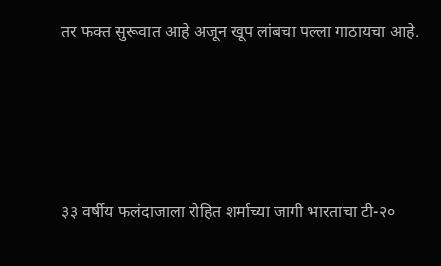तर फक्त सुरूवात आहे अजून खूप लांबचा पल्ला गाठायचा आहे.





३३ वर्षीय फलंदाजाला रोहित शर्माच्या जागी भारताचा टी-२०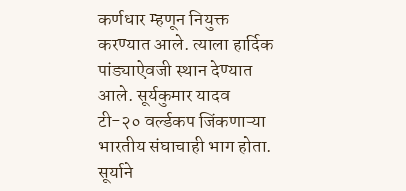कर्णधार म्हणून नियुक्त करण्यात आले. त्याला हार्दिक पांड्याऐवजी स्थान देण्यात आले. सूर्यकुमार यादव टी-२० वर्ल्डकप जिंकणाऱ्या भारतीय संघाचाही भाग होता. सूर्याने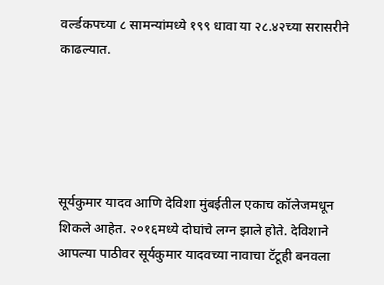वर्ल्डकपच्या ८ सामन्यांमध्ये १९९ धावा या २८.४२च्या सरासरीने काढल्यात.





सूर्यकुमार यादव आणि देविशा मुंबईतील एकाच कॉलेजमधून शिकले आहेत. २०१६मध्ये दोघांचे लग्न झाले होते. देविशाने आपल्या पाठीवर सूर्यकुमार यादवच्या नावाचा टॅटूही बनवला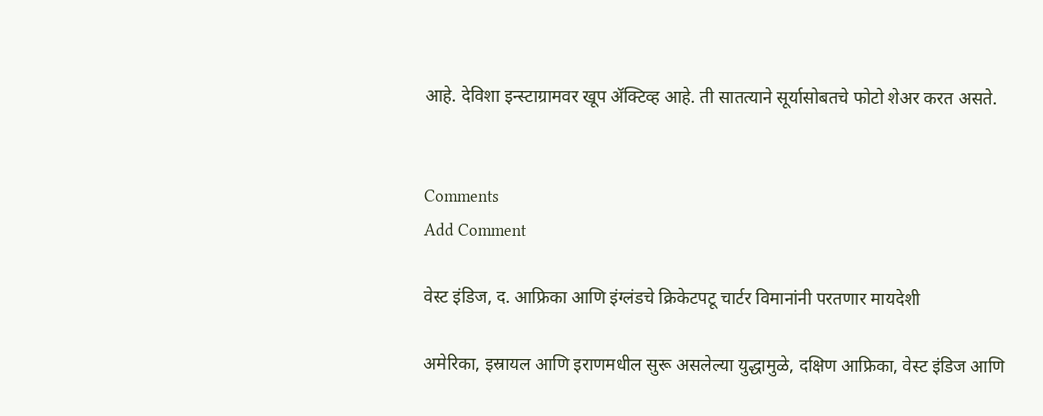आहे. देविशा इन्स्टाग्रामवर खूप ॲक्टिव्ह आहे. ती सातत्याने सूर्यासोबतचे फोटो शेअर करत असते.


Comments
Add Comment

वेस्ट इंडिज, द. आफ्रिका आणि इंग्लंडचे क्रिकेटपटू चार्टर विमानांनी परतणार मायदेशी

अमेरिका, इस्रायल आणि इराणमधील सुरू असलेल्या युद्धामुळे, दक्षिण आफ्रिका, वेस्ट इंडिज आणि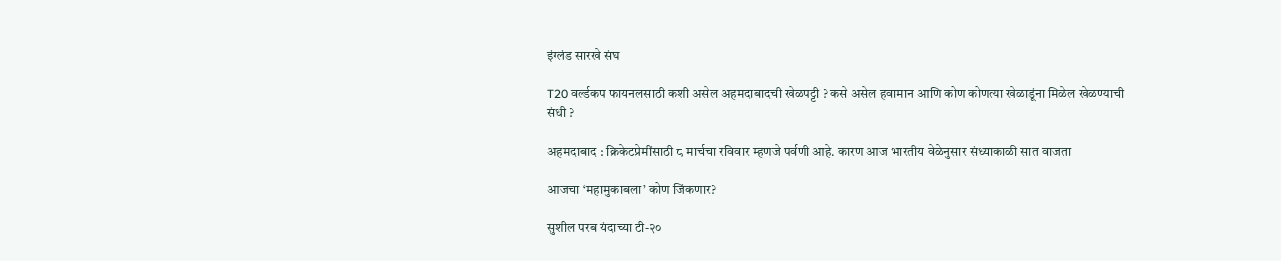इंग्लंड सारखे संघ

T20 वर्ल्डकप फायनलसाठी कशी असेल अहमदाबादची खेळपट्टी ? कसे असेल हवामान आणि कोण कोणत्या खेळाडूंना मिळेल खेळण्याची संधी ?

अहमदाबाद : क्रिकेटप्रेमींसाठी ८ मार्चचा रविवार म्हणजे पर्वणी आहे. कारण आज भारतीय वेळेनुसार संध्याकाळी सात वाजता

आजचा ‘महामुकाबला’ कोण जिंकणार?

सुशील परब यंदाच्या टी-२०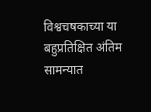विश्वचषकाच्या या बहुप्रतिक्षित अंतिम सामन्यात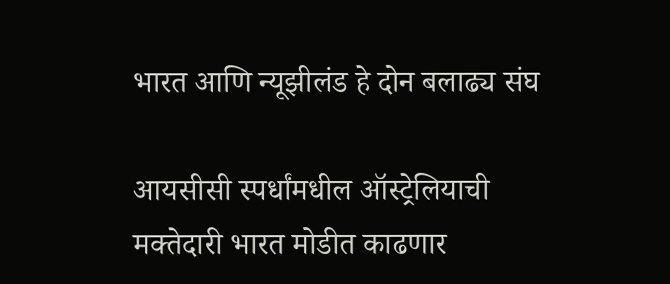भारत आणि न्यूझीलंड हे दोन बलाढ्य संघ

आयसीसी स्पर्धांमधील ऑस्ट्रेलियाची मक्तेदारी भारत मोडीत काढणार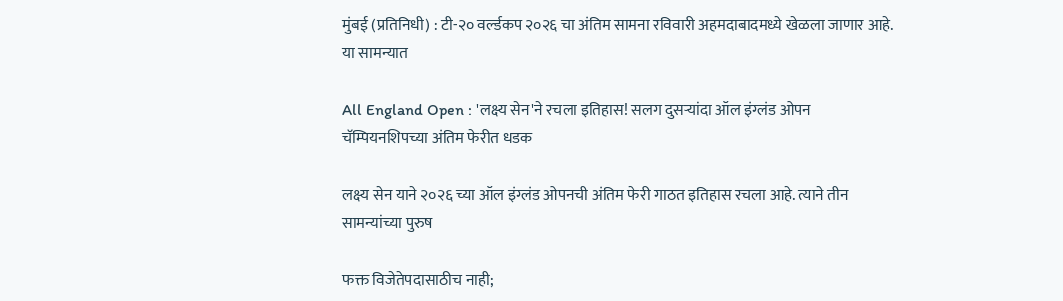मुंबई (प्रतिनिधी) : टी-२० वर्ल्डकप २०२६ चा अंतिम सामना रविवारी अहमदाबादमध्ये खेळला जाणार आहे. या सामन्यात

All England Open : 'लक्ष्य सेन'ने रचला इतिहास! सलग दुसऱ्यांदा ऑल इंग्लंड ओपन चॅम्पियनशिपच्या अंतिम फेरीत धडक

लक्ष्य सेन याने २०२६ च्या ऑल इंग्लंड ओपनची अंतिम फेरी गाठत इतिहास रचला आहे. त्याने तीन सामन्यांच्या पुरुष

फक्त विजेतेपदासाठीच नाही;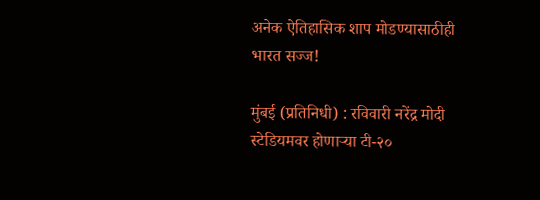अनेक ऐतिहासिक शाप मोडण्यासाठीही भारत सज्ज!

मुंबई (प्रतिनिधी) : रविवारी नरेंद्र मोदी स्टेडियमवर होणाऱ्या टी-२०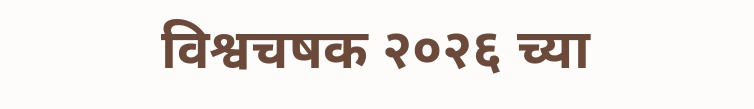विश्वचषक २०२६ च्या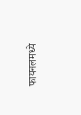फायनलमध्ये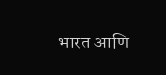भारत आणि